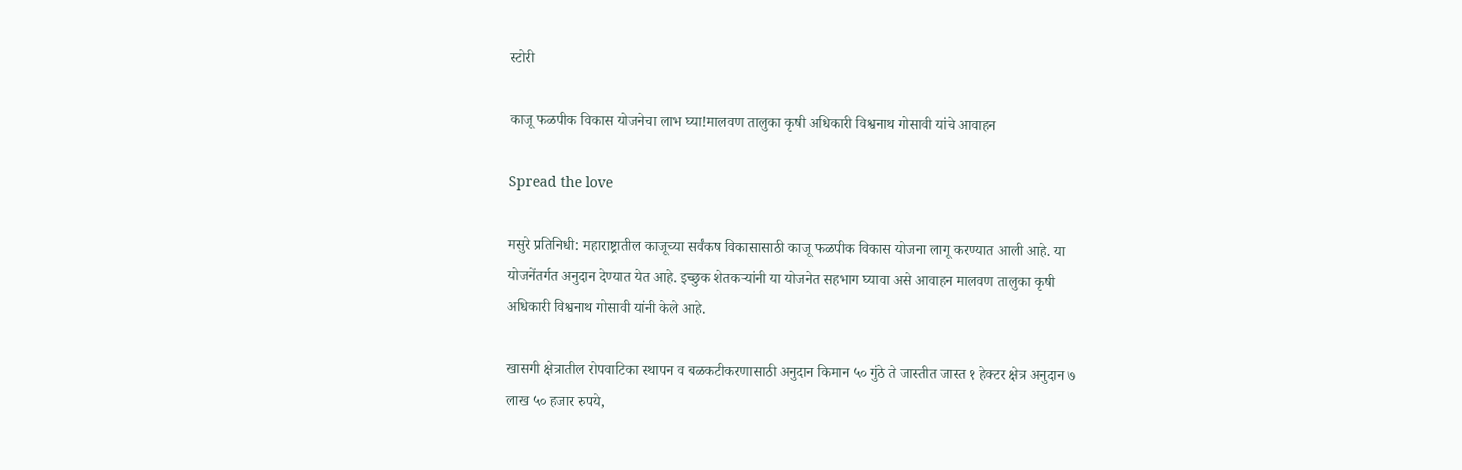स्टोरी

काजू फळपीक विकास योजनेचा लाभ घ्या!मालवण तालुका कृषी अधिकारी विश्वनाथ गोसावी यांचे आवाहन

Spread the love

मसुरे प्रतिनिधी: महाराष्ट्रातील काजूच्या सर्वंकष विकासासाठी काजू फळपीक विकास योजना लागू करण्यात आली आहे. या योजनेंतर्गत अनुदान देण्यात येत आहे. इच्छुक शेतकऱ्यांनी या योजनेत सहभाग घ्यावा असे आवाहन मालवण तालुका कृषी अधिकारी विश्वनाथ गोसावी यांनी केले आहे.

खासगी क्षेत्रातील रोपवाटिका स्थापन व बळकटीकरणासाठी अनुदान किमान ५० गुंठे ते जास्तीत जास्त १ हेक्टर क्षेत्र अनुदान ७ लाख ५० हजार रुपये,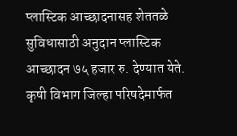प्लास्टिक आच्छादनासह शेततळे सुविधासाठी अनुदान प्लास्टिक आच्छादन ७५ हजार रु. देण्यात येते. कृषी विभाग जिल्हा परिषदेमार्फत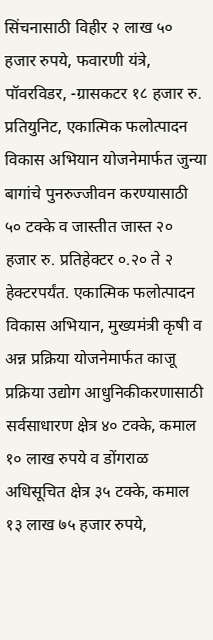सिंचनासाठी विहीर २ लाख ५० हजार रुपये, फवारणी यंत्रे, पॉवरविडर, -ग्रासकटर १८ हजार रु. प्रतियुनिट, एकात्मिक फलोत्पादन विकास अभियान योजनेमार्फत जुन्या बागांचे पुनरुज्जीवन करण्यासाठी ५० टक्के व जास्तीत जास्त २० हजार रु. प्रतिहेक्टर ०.२० ते २ हेक्टरपर्यंत. एकात्मिक फलोत्पादन विकास अभियान, मुख्यमंत्री कृषी व अन्न प्रक्रिया योजनेमार्फत काजू प्रक्रिया उद्योग आधुनिकीकरणासाठी सर्वसाधारण क्षेत्र ४० टक्के, कमाल १० लाख रुपये व डोंगराळ अधिसूचित क्षेत्र ३५ टक्के, कमाल १३ लाख ७५ हजार रुपये,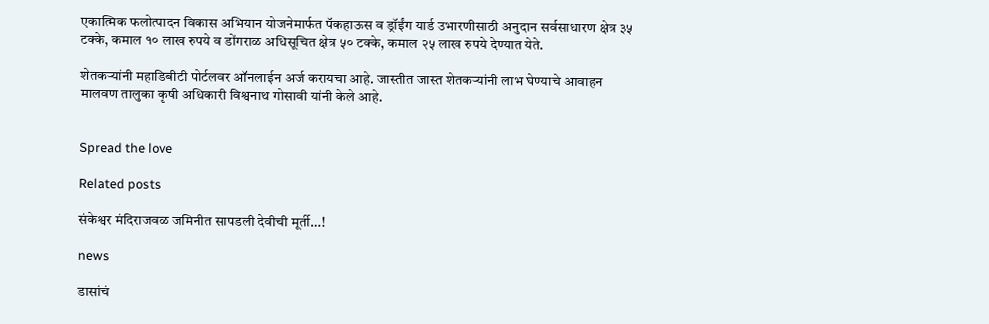एकात्मिक फलोत्पादन विकास अभियान योजनेमार्फत पॅकहाऊस व ड्रॉईंग यार्ड उभारणीसाठी अनुदान सर्वसाधारण क्षेत्र ३५ टक्के, कमाल १० लाख रुपये व डोंगराळ अधिसूचित क्षेत्र ५० टक्के, कमाल २५ लाख रुपये देण्यात येते.

शेतकऱ्यांनी महाडिबीटी पोर्टलवर ऑनलाईन अर्ज करायचा आहे. जास्तीत जास्त शेतकऱ्यांनी लाभ घेण्याचे आवाहन मालवण तालुका कृषी अधिकारी विश्वनाथ गोसावी यांनी केले आहे.


Spread the love

Related posts

संकेश्वर मंदिराजवळ जमिनीत सापडली देवीची मूर्ती…!

news

डासांचं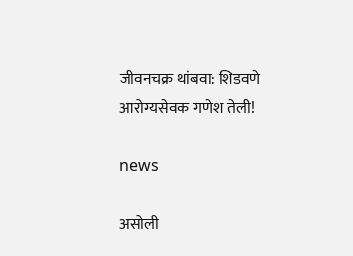जीवनचक्र थांबवा: शिडवणे आरोग्यसेवक गणेश तेली!

news

असोली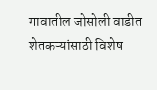गावातील जोसोली वाडीत शेतकऱ्यांसाठी विशेष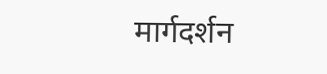मार्गदर्शन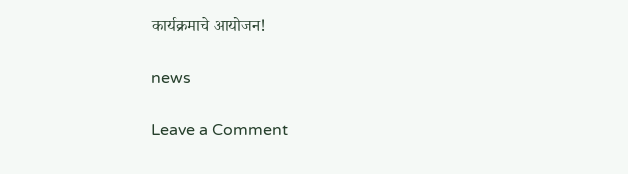कार्यक्रमाचे आयोजन!

news

Leave a Comment